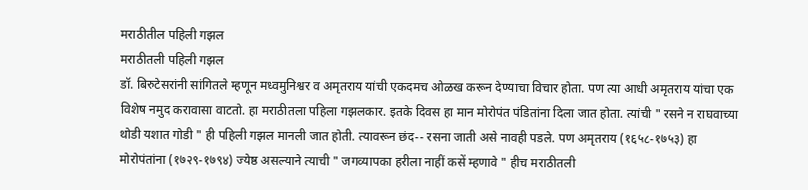मराठीतील पहिली गझल
मराठीतली पहिली गझल
डॉ. बिरुटेसरांनी सांगितले म्हणून मध्वमुनिश्वर व अमृतराय यांची एकदमच ओळख करून देण्याचा विचार होता. पण त्या आधी अमृतराय यांचा एक विशेष नमुद करावासा वाटतो. हा मराठीतला पहिला गझलकार. इतके दिवस हा मान मोरोपंत पंडितांना दिला जात होता. त्यांची " रसने न राघवाच्या थोडी यशात गोडी " ही पहिली गझल मानली जात होती. त्यावरून छंद-- रसना जाती असे नावही पडले. पण अमृतराय (१६५८-१७५३) हा मोरोपंतांना (१७२९-१७९४) ज्येष्ठ असल्याने त्याची " जगव्यापका हरीला नाहीं कसें म्हणावे " हीच मराठीतली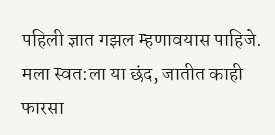पहिली ज्ञात गझल म्हणावयास पाहिजे.
मला स्वत:ला या छंद, जातीत काही फारसा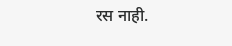रस नाही.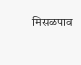मिसळपाव